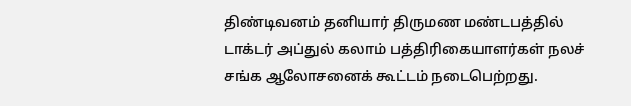திண்டிவனம் தனியார் திருமண மண்டபத்தில் டாக்டர் அப்துல் கலாம் பத்திரிகையாளர்கள் நலச் சங்க ஆலோசனைக் கூட்டம் நடைபெற்றது.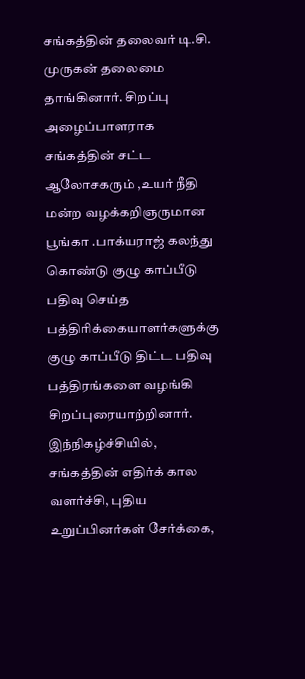சங்கத்தின் தலைவர் டி.சி. முருகன் தலைமை தாங்கினார். சிறப்பு அழைப்பாளராக சங்கத்தின் சட்ட ஆலோசகரும் ,உயர் நீதி மன்ற வழக்கறிஞருமான பூங்கா .பாக்யராஜ் கலந்து கொண்டு குழு காப்பீடு பதிவு செய்த பத்திரிக்கையாளர்களுக்கு குழு காப்பீடு திட்ட பதிவு பத்திரங்களை வழங்கி சிறப்புரையாற்றினார்.
இந்நிகழ்ச்சியில், சங்கத்தின் எதிர்க் கால வளர்ச்சி, புதிய உறுப்பினர்கள் சேர்க்கை,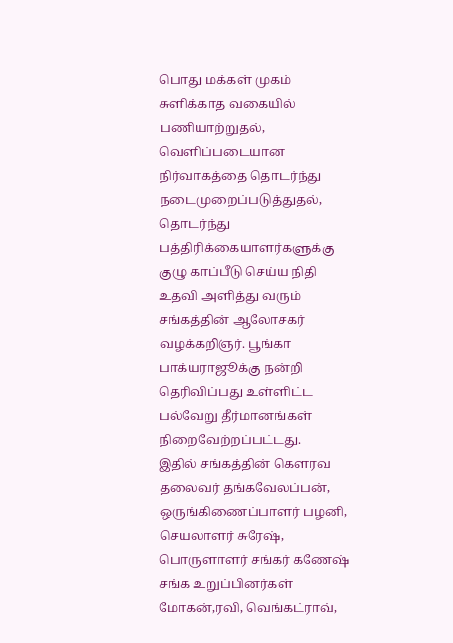பொது மக்கள் முகம் சுளிக்காத வகையில் பணியாற்றுதல், வெளிப்படையான நிர்வாகத்தை தொடர்ந்து நடைமுறைப்படுத்துதல், தொடர்ந்து பத்திரிக்கையாளர்களுக்கு குழு காப்பீடு செய்ய நிதி உதவி அளித்து வரும் சங்கத்தின் ஆலோசகர் வழக்கறிஞர். பூங்கா பாக்யராஜூக்கு நன்றி தெரிவிப்பது உள்ளிட்ட பல்வேறு தீர்மானங்கள் நிறைவேற்றப்பட்டது.
இதில் சங்கத்தின் கௌரவ தலைவர் தங்கவேலப்பன், ஒருங்கிணைப்பாளர் பழனி, செயலாளர் சுரேஷ், பொருளாளர் சங்கர் கணேஷ் சங்க உறுப்பினர்கள் மோகன்,ரவி, வெங்கட்ராவ்,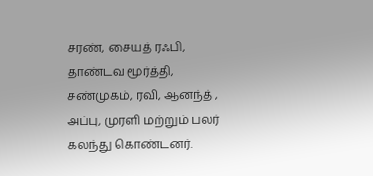சரண், சையத் ரஃபி, தாண்டவ மூர்த்தி, சண்முகம், ரவி, ஆனந்த் , அப்பு, முரளி மற்றும் பலர் கலந்து கொண்டனர்.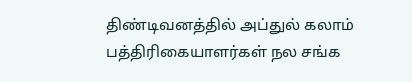திண்டிவனத்தில் அப்துல் கலாம் பத்திரிகையாளர்கள் நல சங்க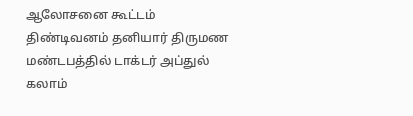ஆலோசனை கூட்டம்
திண்டிவனம் தனியார் திருமண மண்டபத்தில் டாக்டர் அப்துல் கலாம்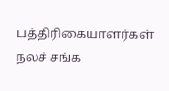பத்திரிகையாளர்கள் நலச் சங்க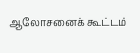ஆலோசனைக் கூட்டம்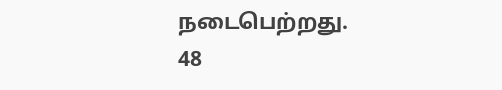நடைபெற்றது.
48